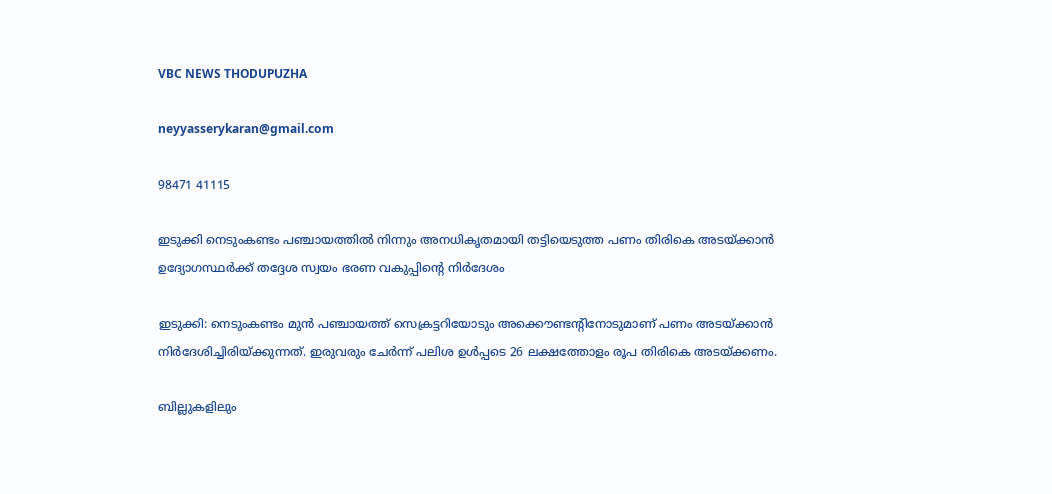VBC NEWS THODUPUZHA

neyyasserykaran@gmail.com

98471 41115

ഇടുക്കി നെടുംകണ്ടം പഞ്ചായത്തിൽ നിന്നും അനധികൃതമായി തട്ടിയെടുത്ത പണം തിരികെ അടയ്ക്കാൻ ഉദ്യോഗസ്ഥർക്ക് തദ്ദേശ സ്വയം ഭരണ വകുപ്പിന്റെ നിർദേശം

ഇടുക്കി: നെടുംകണ്ടം മുൻ പഞ്ചായത്ത്‌ സെക്രട്ടറിയോടും അക്കൌണ്ടന്റിനോടുമാണ് പണം അടയ്‌ക്കാൻ നിർദേശിച്ചിരിയ്ക്കുന്നത്. ഇരുവരും ചേർന്ന് പലിശ ഉൾപ്പടെ 26 ലക്ഷത്തോളം രൂപ തിരികെ അടയ്ക്കണം.

ബില്ലുകളിലും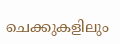ചെക്കുകളിലും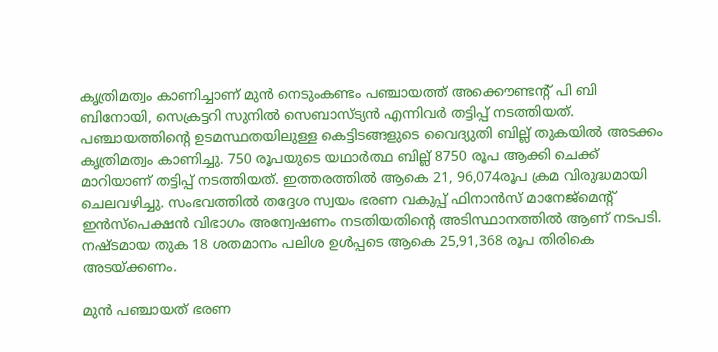കൃത്രിമത്വം കാണിച്ചാണ് മുൻ നെടുംകണ്ടം പഞ്ചായത്ത്‌ അക്കൌണ്ടന്റ് പി ബി ബിനോയി, സെക്രട്ടറി സുനിൽ സെബാസ്ട്യൻ എന്നിവർ തട്ടിപ്പ് നടത്തിയത്. പഞ്ചായത്തിന്റെ ഉടമസ്ഥതയിലുള്ള കെട്ടിടങ്ങളുടെ വൈദ്യുതി ബില്ല് തുകയിൽ അടക്കം കൃത്രിമത്വം കാണിച്ചു. 750 രൂപയുടെ യഥാർത്ഥ ബില്ല് 8750 രൂപ ആക്കി ചെക്ക് മാറിയാണ് തട്ടിപ്പ് നടത്തിയത്. ഇത്തരത്തിൽ ആകെ 21, 96,074രൂപ ക്രമ വിരുദ്ധമായി ചെലവഴിച്ചു. സംഭവത്തിൽ തദ്ദേശ സ്വയം ഭരണ വകുപ്പ് ഫിനാൻസ് മാനേജ്‍മെന്റ് ഇൻസ്പെക്ഷൻ വിഭാഗം അന്വേഷണം നടതിയതിന്റെ അടിസ്ഥാനത്തിൽ ആണ് നടപടി. നഷ്ടമായ തുക 18 ശതമാനം പലിശ ഉൾപ്പടെ ആകെ 25,91,368 രൂപ തിരികെ അടയ്ക്കണം.

മുൻ പഞ്ചായത് ഭരണ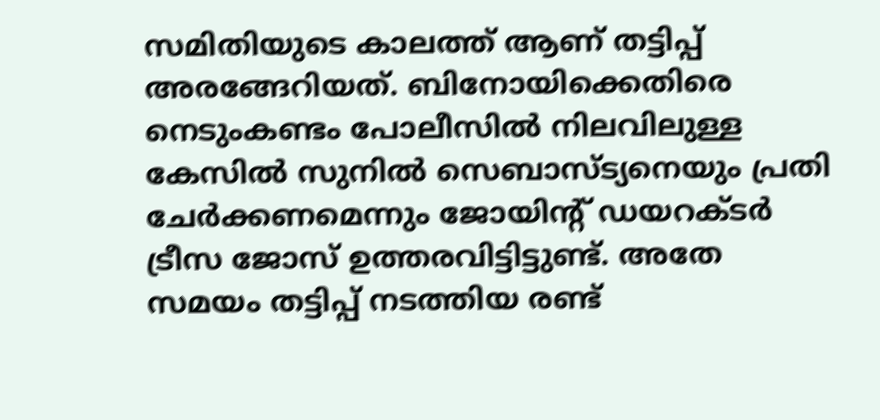സമിതിയുടെ കാലത്ത് ആണ് തട്ടിപ്പ് അരങ്ങേറിയത്. ബിനോയിക്കെതിരെ നെടുംകണ്ടം പോലീസിൽ നിലവിലുള്ള കേസിൽ സുനിൽ സെബാസ്ട്യനെയും പ്രതി ചേർക്കണമെന്നും ജോയിന്റ് ഡയറക്ടർ ട്രീസ ജോസ് ഉത്തരവിട്ടിട്ടുണ്ട്. അതേ സമയം തട്ടിപ്പ് നടത്തിയ രണ്ട്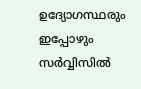ഉദ്യോഗസ്ഥരും ഇപ്പോഴും സർവ്വിസിൽ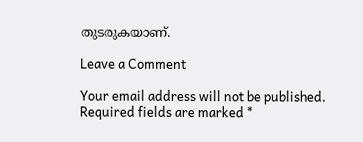തുടരുകയാണ്.

Leave a Comment

Your email address will not be published. Required fields are marked *